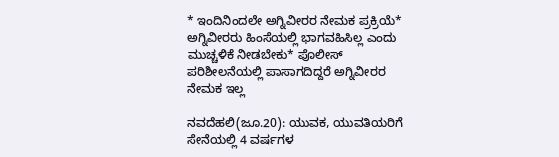* ಇಂದಿನಿಂದಲೇ ಅಗ್ನಿವೀರರ ನೇಮಕ ಪ್ರಕ್ರಿಯೆ* ಅಗ್ನಿವೀರರು ಹಿಂಸೆಯಲ್ಲಿ ಭಾಗವಹಿಸಿಲ್ಲ ಎಂದು ಮುಚ್ಚಳಿಕೆ ನೀಡಬೇಕು* ಪೊಲೀಸ್‌ ಪರಿಶೀಲನೆಯಲ್ಲಿ ಪಾಸಾಗದಿದ್ದರೆ ಅಗ್ನಿವೀರರ ನೇಮಕ ಇಲ್ಲ

ನವದೆಹಲಿ(ಜೂ.20): ಯುವಕ, ಯುವತಿಯರಿಗೆ ಸೇನೆಯಲ್ಲಿ 4 ವರ್ಷಗಳ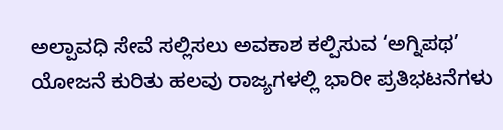ಅಲ್ಪಾವಧಿ ಸೇವೆ ಸಲ್ಲಿಸಲು ಅವಕಾಶ ಕಲ್ಪಿಸುವ ‘ಅಗ್ನಿಪಥ’ ಯೋಜನೆ ಕುರಿತು ಹಲವು ರಾಜ್ಯಗಳಲ್ಲಿ ಭಾರೀ ಪ್ರತಿಭಟನೆಗಳು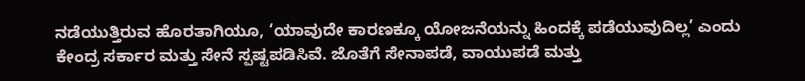ನಡೆಯುತ್ತಿರುವ ಹೊರತಾಗಿಯೂ, ‘ಯಾವುದೇ ಕಾರಣಕ್ಕೂ ಯೋಜನೆಯನ್ನು ಹಿಂದಕ್ಕೆ ಪಡೆಯುವುದಿಲ್ಲ’ ಎಂದು ಕೇಂದ್ರ ಸರ್ಕಾರ ಮತ್ತು ಸೇನೆ ಸ್ಪಷ್ಟಪಡಿಸಿವೆ. ಜೊತೆಗೆ ಸೇನಾಪಡೆ, ವಾಯುಪಡೆ ಮತ್ತು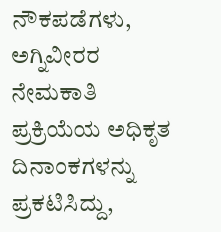ನೌಕಪಡೆಗಳು, ಅಗ್ನಿವೀರರ ನೇಮಕಾತಿ ಪ್ರಕ್ರಿಯೆಯ ಅಧಿಕೃತ ದಿನಾಂಕಗಳನ್ನು ಪ್ರಕಟಿಸಿದ್ದು,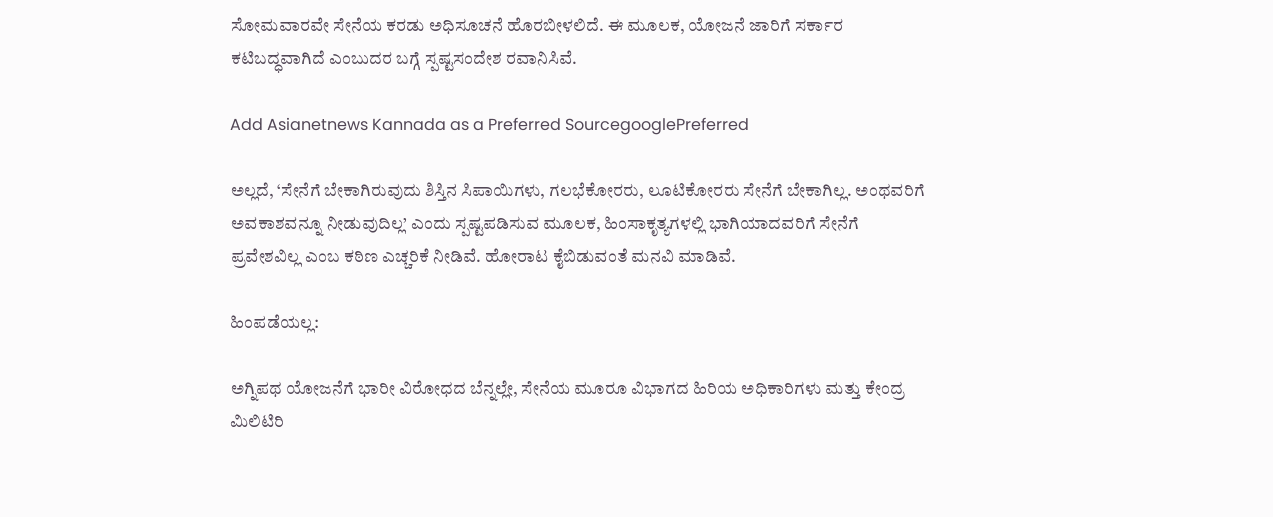ಸೋಮವಾರವೇ ಸೇನೆಯ ಕರಡು ಅಧಿಸೂಚನೆ ಹೊರಬೀಳಲಿದೆ. ಈ ಮೂಲಕ, ಯೋಜನೆ ಜಾರಿಗೆ ಸರ್ಕಾರ ಕಟಿಬದ್ಧವಾಗಿದೆ ಎಂಬುದರ ಬಗ್ಗೆ ಸ್ಪಷ್ಟಸಂದೇಶ ರವಾನಿಸಿವೆ.

Add Asianetnews Kannada as a Preferred SourcegooglePreferred

ಅಲ್ಲದೆ, ‘ಸೇನೆಗೆ ಬೇಕಾಗಿರುವುದು ಶಿಸ್ತಿನ ಸಿಪಾಯಿಗಳು, ಗಲಭೆಕೋರರು, ಲೂಟಿಕೋರರು ಸೇನೆಗೆ ಬೇಕಾಗಿಲ್ಲ. ಅಂಥವರಿಗೆ ಅವಕಾಶವನ್ನೂ ನೀಡುವುದಿಲ್ಲ’ ಎಂದು ಸ್ಪಷ್ಟಪಡಿಸುವ ಮೂಲಕ, ಹಿಂಸಾಕೃತ್ಯಗಳಲ್ಲಿ ಭಾಗಿಯಾದವರಿಗೆ ಸೇನೆಗೆ ಪ್ರವೇಶವಿಲ್ಲ ಎಂಬ ಕಠಿಣ ಎಚ್ಚರಿಕೆ ನೀಡಿವೆ. ಹೋರಾಟ ಕೈಬಿಡುವಂತೆ ಮನವಿ ಮಾಡಿವೆ.

ಹಿಂಪಡೆಯಲ್ಲ:

ಅಗ್ನಿಪಥ ಯೋಜನೆಗೆ ಭಾರೀ ವಿರೋಧದ ಬೆನ್ನಲ್ಲೇ, ಸೇನೆಯ ಮೂರೂ ವಿಭಾಗದ ಹಿರಿಯ ಅಧಿಕಾರಿಗಳು ಮತ್ತು ಕೇಂದ್ರ ಮಿಲಿಟಿರಿ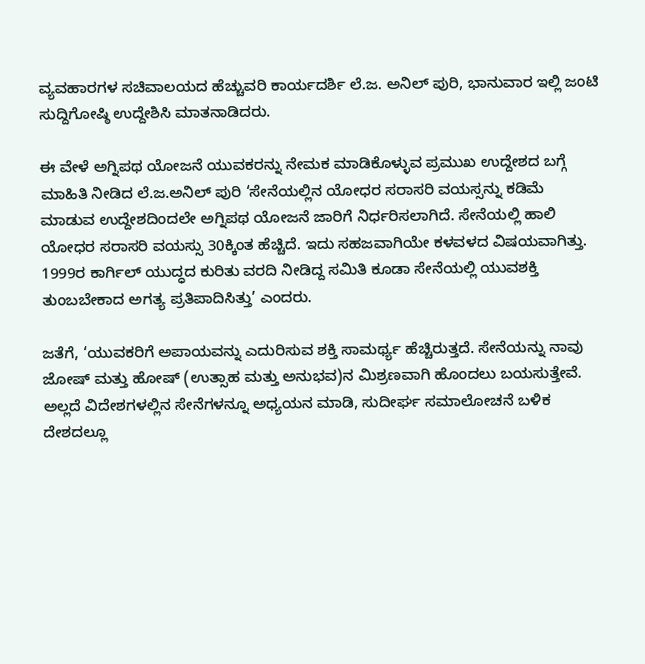ವ್ಯವಹಾರಗಳ ಸಚಿವಾಲಯದ ಹೆಚ್ಚುವರಿ ಕಾರ್ಯದರ್ಶಿ ಲೆ.ಜ. ಅನಿಲ್‌ ಪುರಿ, ಭಾನುವಾರ ಇಲ್ಲಿ ಜಂಟಿ ಸುದ್ದಿಗೋಷ್ಠಿ ಉದ್ದೇಶಿಸಿ ಮಾತನಾಡಿದರು.

ಈ ವೇಳೆ ಅಗ್ನಿಪಥ ಯೋಜನೆ ಯುವಕರನ್ನು ನೇಮಕ ಮಾಡಿಕೊಳ್ಳುವ ಪ್ರಮುಖ ಉದ್ದೇಶದ ಬಗ್ಗೆ ಮಾಹಿತಿ ನೀಡಿದ ಲೆ.ಜ.ಅನಿಲ್‌ ಪುರಿ ‘ಸೇನೆಯಲ್ಲಿನ ಯೋಧರ ಸರಾಸರಿ ವಯಸ್ಸನ್ನು ಕಡಿಮೆ ಮಾಡುವ ಉದ್ದೇಶದಿಂದಲೇ ಅಗ್ನಿಪಥ ಯೋಜನೆ ಜಾರಿಗೆ ನಿರ್ಧರಿಸಲಾಗಿದೆ. ಸೇನೆಯಲ್ಲಿ ಹಾಲಿ ಯೋಧರ ಸರಾಸರಿ ವಯಸ್ಸು 30ಕ್ಕಿಂತ ಹೆಚ್ಚಿದೆ. ಇದು ಸಹಜವಾಗಿಯೇ ಕಳವಳದ ವಿಷಯವಾಗಿತ್ತು. 1999ರ ಕಾರ್ಗಿಲ್‌ ಯುದ್ಧದ ಕುರಿತು ವರದಿ ನೀಡಿದ್ದ ಸಮಿತಿ ಕೂಡಾ ಸೇನೆಯಲ್ಲಿ ಯುವಶಕ್ತಿ ತುಂಬಬೇಕಾದ ಅಗತ್ಯ ಪ್ರತಿಪಾದಿಸಿತ್ತು’ ಎಂದರು.

ಜತೆಗೆ, ‘ಯುವಕರಿಗೆ ಅಪಾಯವನ್ನು ಎದುರಿಸುವ ಶಕ್ತಿ ಸಾಮರ್ಥ್ಯ ಹೆಚ್ಚಿರುತ್ತದೆ. ಸೇನೆಯನ್ನು ನಾವು ಜೋಷ್‌ ಮತ್ತು ಹೋಷ್‌ (ಉತ್ಸಾಹ ಮತ್ತು ಅನುಭವ)ನ ಮಿಶ್ರಣವಾಗಿ ಹೊಂದಲು ಬಯಸುತ್ತೇವೆ. ಅಲ್ಲದೆ ವಿದೇಶಗಳಲ್ಲಿನ ಸೇನೆಗಳನ್ನೂ ಅಧ್ಯಯನ ಮಾಡಿ, ಸುದೀರ್ಘ ಸಮಾಲೋಚನೆ ಬಳಿಕ ದೇಶದಲ್ಲೂ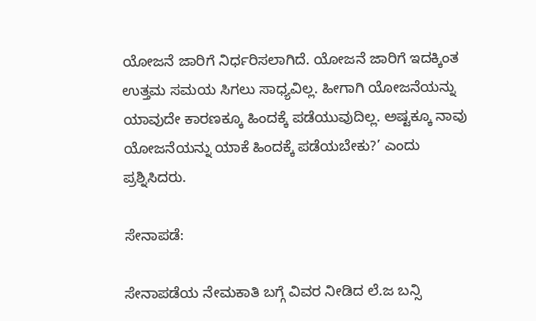ಯೋಜನೆ ಜಾರಿಗೆ ನಿರ್ಧರಿಸಲಾಗಿದೆ. ಯೋಜನೆ ಜಾರಿಗೆ ಇದಕ್ಕಿಂತ ಉತ್ತಮ ಸಮಯ ಸಿಗಲು ಸಾಧ್ಯವಿಲ್ಲ. ಹೀಗಾಗಿ ಯೋಜನೆಯನ್ನು ಯಾವುದೇ ಕಾರಣಕ್ಕೂ ಹಿಂದಕ್ಕೆ ಪಡೆಯುವುದಿಲ್ಲ. ಅಷ್ಟಕ್ಕೂ ನಾವು ಯೋಜನೆಯನ್ನು ಯಾಕೆ ಹಿಂದಕ್ಕೆ ಪಡೆಯಬೇಕು?’ ಎಂದು ಪ್ರಶ್ನಿಸಿದರು.

ಸೇನಾಪಡೆ:

ಸೇನಾಪಡೆಯ ನೇಮಕಾತಿ ಬಗ್ಗೆ ವಿವರ ನೀಡಿದ ಲೆ.ಜ ಬನ್ಸಿ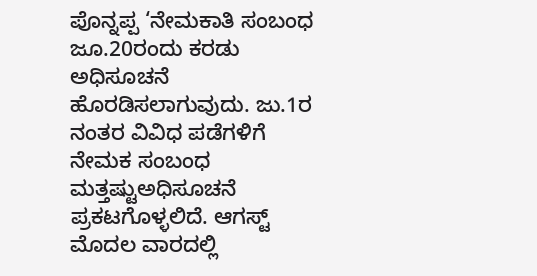ಪೊನ್ನಪ್ಪ ‘ನೇಮಕಾತಿ ಸಂಬಂಧ ಜೂ.20ರಂದು ಕರಡು ಅಧಿಸೂಚನೆ ಹೊರಡಿಸಲಾಗುವುದು. ಜು.1ರ ನಂತರ ವಿವಿಧ ಪಡೆಗಳಿಗೆ ನೇಮಕ ಸಂಬಂಧ ಮತ್ತಷ್ಟುಅಧಿಸೂಚನೆ ಪ್ರಕಟಗೊಳ್ಳಲಿದೆ. ಆಗಸ್ಟ್‌ ಮೊದಲ ವಾರದಲ್ಲಿ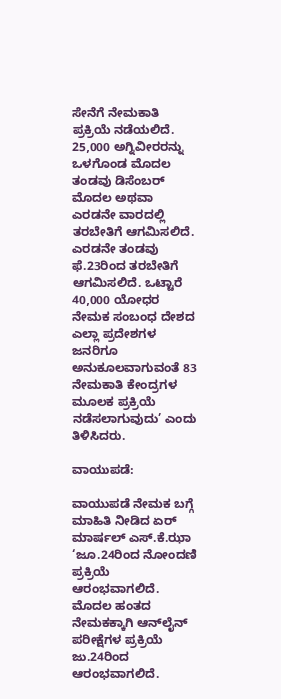ಸೇನೆಗೆ ನೇಮಕಾತಿ ಪ್ರಕ್ರಿಯೆ ನಡೆಯಲಿದೆ. 25,000 ಅಗ್ನಿವೀರರನ್ನು ಒಳಗೊಂಡ ಮೊದಲ ತಂಡವು ಡಿಸೆಂಬರ್‌ ಮೊದಲ ಅಥವಾ ಎರಡನೇ ವಾರದಲ್ಲಿ ತರಬೇತಿಗೆ ಆಗಮಿಸಲಿದೆ. ಎರಡನೇ ತಂಡವು ಫೆ.23ರಿಂದ ತರಬೇತಿಗೆ ಆಗಮಿಸಲಿದೆ. ಒಟ್ಟಾರೆ 40,000 ಯೋಧರ ನೇಮಕ ಸಂಬಂಧ ದೇಶದ ಎಲ್ಲಾ ಪ್ರದೇಶಗಳ ಜನರಿಗೂ ಅನುಕೂಲವಾಗುವಂತೆ 83 ನೇಮಕಾತಿ ಕೇಂದ್ರಗಳ ಮೂಲಕ ಪ್ರಕ್ರಿಯೆ ನಡೆಸಲಾಗುವುದು’ ಎಂದು ತಿಳಿಸಿದರು.

ವಾಯುಪಡೆ:

ವಾಯುಪಡೆ ನೇಮಕ ಬಗ್ಗೆ ಮಾಹಿತಿ ನೀಡಿದ ಏರ್‌ ಮಾರ್ಷಲ್‌ ಎಸ್‌.ಕೆ.ಝಾ ‘ಜೂ.24ರಿಂದ ನೋಂದಣಿ ಪ್ರಕ್ರಿಯೆ ಆರಂಭವಾಗಲಿದೆ. ಮೊದಲ ಹಂತದ ನೇಮಕಕ್ಕಾಗಿ ಆನ್‌ಲೈನ್‌ ಪರೀಕ್ಷೆಗಳ ಪ್ರಕ್ರಿಯೆ ಜು.24ರಿಂದ ಆರಂಭವಾಗಲಿದೆ.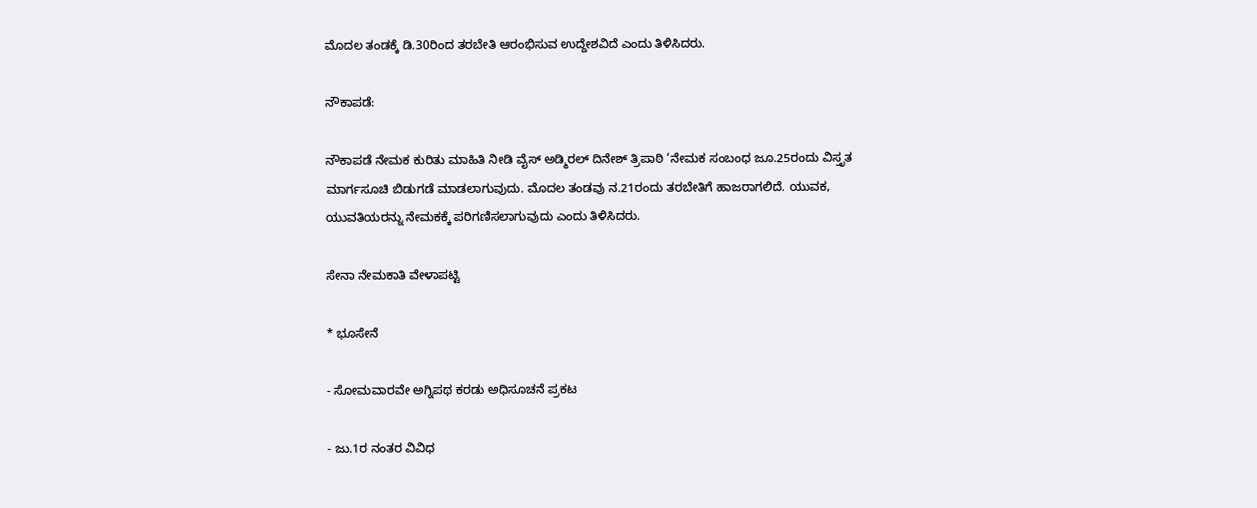ಮೊದಲ ತಂಡಕ್ಕೆ ಡಿ.30ರಿಂದ ತರಬೇತಿ ಆರಂಭಿಸುವ ಉದ್ದೇಶವಿದೆ ಎಂದು ತಿಳಿಸಿದರು.

ನೌಕಾಪಡೆ:

ನೌಕಾಪಡೆ ನೇಮಕ ಕುರಿತು ಮಾಹಿತಿ ನೀಡಿ ವೈಸ್‌ ಅಡ್ಮಿರಲ್‌ ದಿನೇಶ್‌ ತ್ರಿಪಾಠಿ ‘ನೇಮಕ ಸಂಬಂಧ ಜೂ.25ರಂದು ವಿಸ್ತೃತ ಮಾರ್ಗಸೂಚಿ ಬಿಡುಗಡೆ ಮಾಡಲಾಗುವುದು. ಮೊದಲ ತಂಡವು ನ.21ರಂದು ತರಬೇತಿಗೆ ಹಾಜರಾಗಲಿದೆ. ಯುವಕ, ಯುವತಿಯರನ್ನು ನೇಮಕಕ್ಕೆ ಪರಿಗಣಿಸಲಾಗುವುದು ಎಂದು ತಿಳಿಸಿದರು.

ಸೇನಾ ನೇಮಕಾತಿ ವೇಳಾಪಟ್ಟಿ

* ಭೂಸೇನೆ

- ಸೋಮವಾರವೇ ಅಗ್ನಿಪಥ ಕರಡು ಅಧಿಸೂಚನೆ ಪ್ರಕಟ

- ಜು.1ರ ನಂತರ ವಿವಿಧ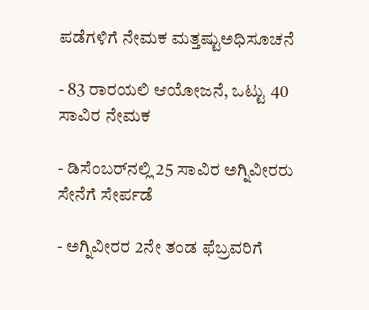ಪಡೆಗಳಿಗೆ ನೇಮಕ ಮತ್ತಷ್ಟುಅಧಿಸೂಚನೆ

- 83 ರಾರ‍ಯಲಿ ಆಯೋಜನೆ, ಒಟ್ಟು 40 ಸಾವಿರ ನೇಮಕ

- ಡಿಸೆಂಬರ್‌ನಲ್ಲಿ 25 ಸಾವಿರ ಅಗ್ನಿವೀರರು ಸೇನೆಗೆ ಸೇರ್ಪಡೆ

- ಅಗ್ನಿವೀರರ 2ನೇ ತಂಡ ಫೆಬ್ರವರಿಗೆ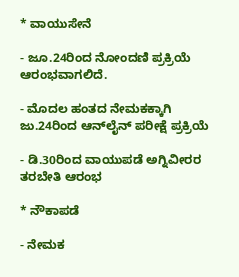* ವಾಯುಸೇನೆ

- ಜೂ.24ರಿಂದ ನೋಂದಣಿ ಪ್ರಕ್ರಿಯೆ ಆರಂಭವಾಗಲಿದೆ.

- ಮೊದಲ ಹಂತದ ನೇಮಕಕ್ಕಾಗಿ ಜು.24ರಿಂದ ಆನ್‌ಲೈನ್‌ ಪರೀಕ್ಷೆ ಪ್ರಕ್ರಿಯೆ

- ಡಿ.30ರಿಂದ ವಾಯುಪಡೆ ಅಗ್ನಿವೀರರ ತರಬೇತಿ ಆರಂಭ

* ನೌಕಾಪಡೆ

- ನೇಮಕ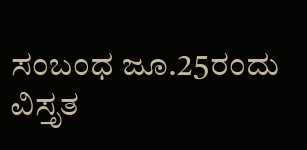ಸಂಬಂಧ ಜೂ.25ರಂದು ವಿಸ್ತೃತ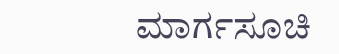ಮಾರ್ಗಸೂಚಿ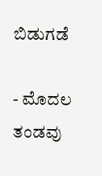ಬಿಡುಗಡೆ

- ಮೊದಲ ತಂಡವು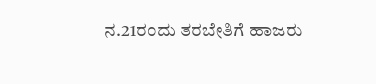ನ.21ರಂದು ತರಬೇತಿಗೆ ಹಾಜರು